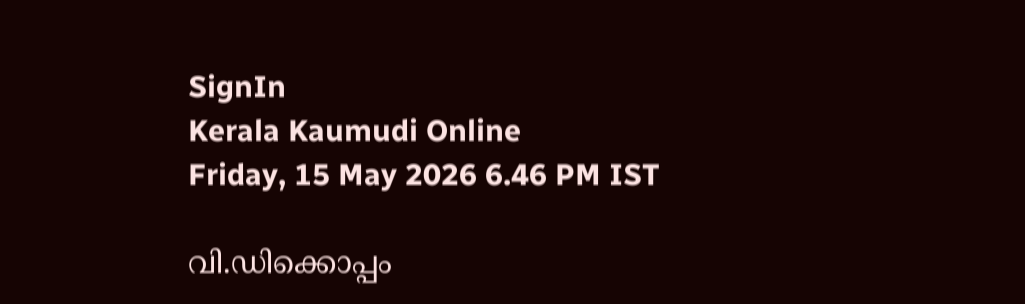SignIn
Kerala Kaumudi Online
Friday, 15 May 2026 6.46 PM IST

വി.ഡിക്കൊപ്പം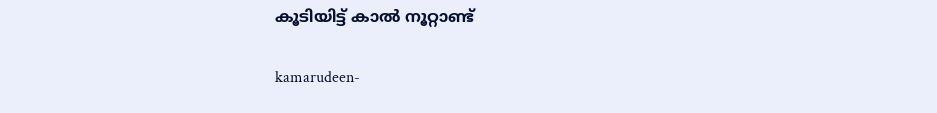കൂടിയിട്ട് കാൽ നൂറ്റാണ്ട്

kamarudeen-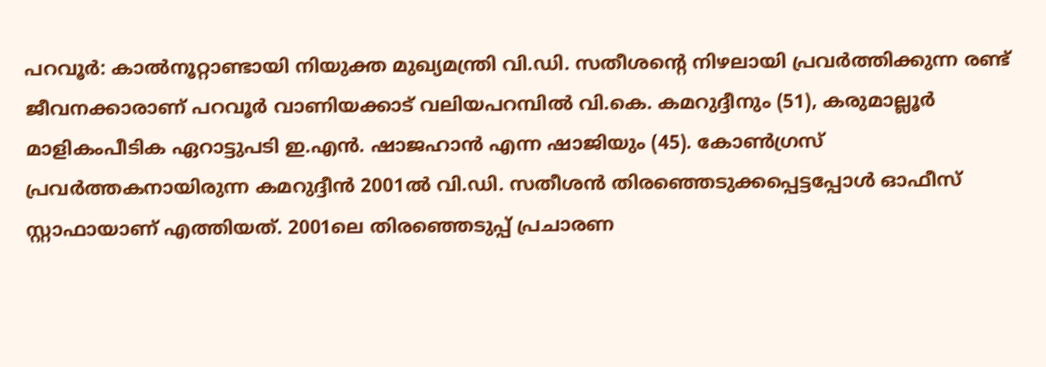പറവൂർ: കാൽനൂറ്റാണ്ടായി നിയുക്ത മുഖ്യമന്ത്രി വി.ഡി. സതീശന്റെ നിഴലായി പ്രവർത്തിക്കുന്ന രണ്ട് ജീവനക്കാരാണ് പറവൂർ വാണിയക്കാട് വലിയപറമ്പിൽ വി.കെ. കമറുദ്ദീനും (51), കരുമാല്ലൂർ മാളികംപീടിക ഏറാട്ടുപടി ഇ.എൻ. ഷാജഹാൻ എന്ന ഷാജിയും (45). കോൺഗ്രസ് പ്രവർത്തകനായിരുന്ന കമറുദ്ദീൻ 2001ൽ വി.ഡി. സതീശൻ തിരഞ്ഞെടുക്കപ്പെട്ടപ്പോൾ ഓഫീസ് സ്റ്റാഫായാണ് എത്തിയത്. 2001ലെ തിരഞ്ഞെടുപ്പ് പ്രചാരണ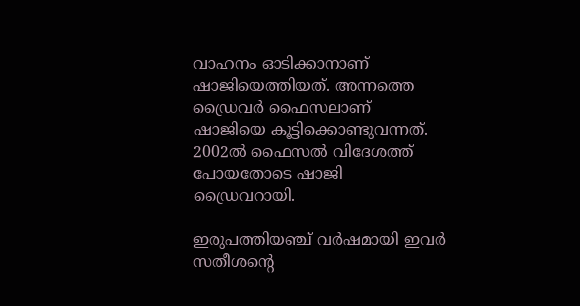വാഹനം ഓടിക്കാനാണ് ഷാജിയെത്തിയത്. അന്നത്തെ ഡ്രൈവർ ഫൈസലാണ് ഷാജിയെ കൂട്ടിക്കൊണ്ടുവന്നത്. 2002ൽ ഫൈസൽ വിദേശത്ത് പോയതോടെ ഷാജി ഡ്രൈവറായി.

ഇരുപത്തിയഞ്ച് വർഷമായി ഇവർ സതീശന്റെ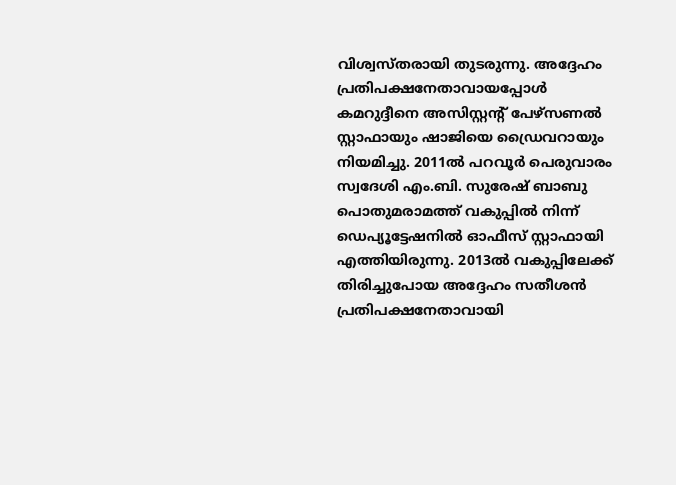വിശ്വസ്തരായി തുടരുന്നു. അദ്ദേഹം പ്രതിപക്ഷനേതാവായപ്പോൾ കമറുദ്ദീനെ അസിസ്റ്റന്റ് പേഴ്സണൽ സ്റ്റാഫായും ഷാജിയെ ഡ്രൈവറായും നിയമിച്ചു. 2011ൽ പറവൂർ പെരുവാരം സ്വദേശി എം.ബി. സുരേഷ് ബാബു പൊതുമരാമത്ത് വകുപ്പിൽ നിന്ന് ഡെപ്യൂട്ടേഷനിൽ ഓഫീസ് സ്റ്റാഫായി എത്തിയിരുന്നു. 2013ൽ വകുപ്പിലേക്ക് തിരിച്ചുപോയ അദ്ദേഹം സതീശൻ പ്രതിപക്ഷനേതാവായി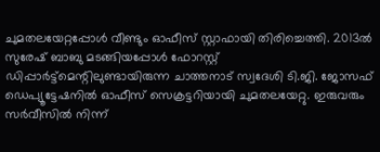ചുമതലയേറ്റപ്പോൾ വീണ്ടും ഓഫീസ് സ്റ്റാഫായി തിരിച്ചെത്തി. 2013ൽ സുരേഷ് ബാബു മടങ്ങിയപ്പോൾ ഫോറസ്റ്റ് ഡിപ്പാർട്ട്മെന്റിലുണ്ടായിരുന്ന ചാത്തനാട് സ്വദേശി ടി.ജി. ജോസഫ് ഡെപ്യൂട്ടേഷനിൽ ഓഫീസ് സെക്രട്ടറിയായി ചുമതലയേറ്റു. ഇരുവരും സർവീസിൽ നിന്ന്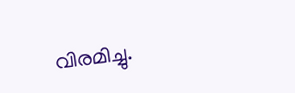വിരമിച്ചു.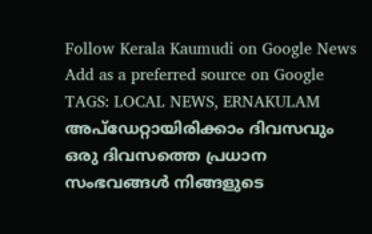Follow Kerala Kaumudi on Google News Add as a preferred source on Google
TAGS: LOCAL NEWS, ERNAKULAM
അപ്ഡേറ്റായിരിക്കാം ദിവസവും
ഒരു ദിവസത്തെ പ്രധാന സംഭവങ്ങൾ നിങ്ങളുടെ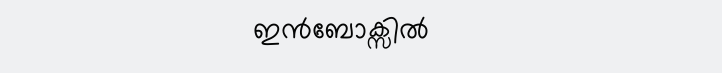ഇൻബോക്സിൽ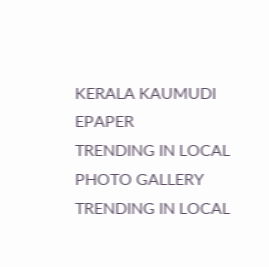KERALA KAUMUDI EPAPER
TRENDING IN LOCAL
PHOTO GALLERY
TRENDING IN LOCAL